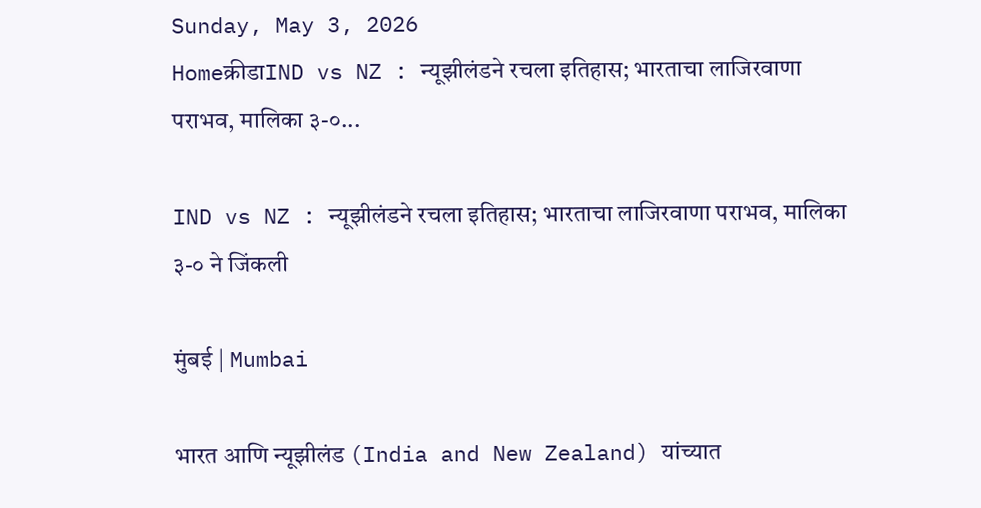Sunday, May 3, 2026
Homeक्रीडाIND vs NZ : न्यूझीलंडने रचला इतिहास; भारताचा लाजिरवाणा पराभव, मालिका ३-०...

IND vs NZ : न्यूझीलंडने रचला इतिहास; भारताचा लाजिरवाणा पराभव, मालिका ३-० ने जिंकली

मुंबई | Mumbai

भारत आणि न्यूझीलंड (India and New Zealand) यांच्यात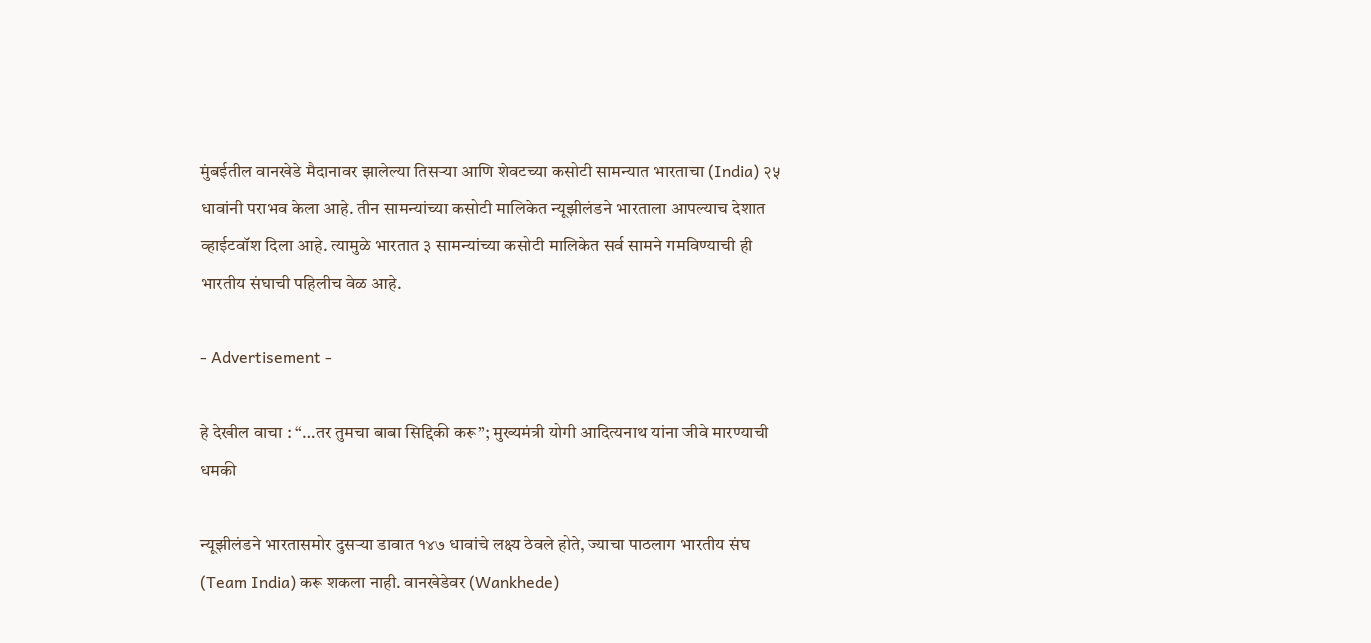मुंबईतील वानखेडे मैदानावर झालेल्या तिसर्‍या आणि शेवटच्या कसोटी सामन्यात भारताचा (India) २५ धावांनी पराभव केला आहे. तीन सामन्यांच्या कसोटी मालिकेत न्यूझीलंडने भारताला आपल्याच देशात व्हाईटवॉश दिला आहे. त्यामुळे भारतात ३ सामन्यांच्या कसोटी मालिकेत सर्व सामने गमविण्याची ही भारतीय संघाची पहिलीच वेळ आहे.

- Advertisement -

हे देखील वाचा : “…तर तुमचा बाबा सिद्दिकी करू”; मुख्यमंत्री योगी आदित्यनाथ यांना जीवे मारण्याची धमकी

न्यूझीलंडने भारतासमोर दुसऱ्या डावात १४७ धावांचे लक्ष्य ठेवले होते, ज्याचा पाठलाग भारतीय संघ (Team India) करू शकला नाही. वानखेडेवर (Wankhede)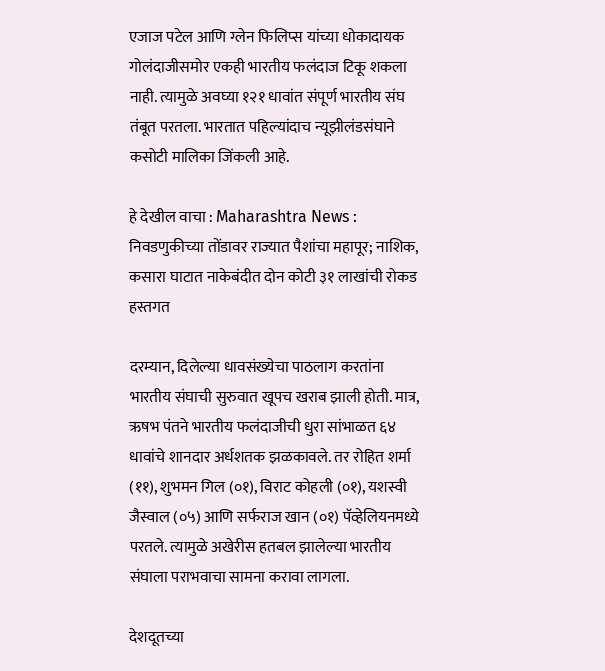एजाज पटेल आणि ग्लेन फिलिप्स यांच्या धोकादायक गोलंदाजीसमोर एकही भारतीय फलंदाज टिकू शकला नाही. त्यामुळे अवघ्या १२१ धावांत संपूर्ण भारतीय संघ तंबूत परतला. भारतात पहिल्यांदाच न्यूझीलंडसंघाने कसोटी मालिका जिंकली आहे.

हे देखील वाचा : Maharashtra News : निवडणुकीच्या तोंडावर राज्यात पैशांचा महापूर; नाशिक, कसारा घाटात नाकेबंदीत दोन कोटी ३१ लाखांची रोकड हस्तगत

दरम्यान, दिलेल्या धावसंख्येचा पाठलाग करतांना भारतीय संघाची सुरुवात खूपच खराब झाली होती. मात्र, ऋषभ पंतने भारतीय फलंदाजीची धुरा सांभाळत ६४ धावांचे शानदार अर्धशतक झळकावले. तर रोहित शर्मा (११), शुभमन गिल (०१), विराट कोहली (०१), यशस्वी जैस्वाल (०५) आणि सर्फराज खान (०१) पॅव्हेलियनमध्ये परतले. त्यामुळे अखेरीस हतबल झालेल्या भारतीय संघाला पराभवाचा सामना करावा लागला.

देशदूतच्या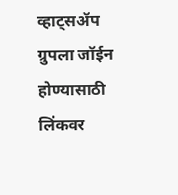व्हाट्सॲप ग्रुपला जॉईन होण्यासाठी लिंकवर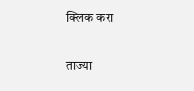क्लिक करा

ताज्या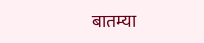बातम्या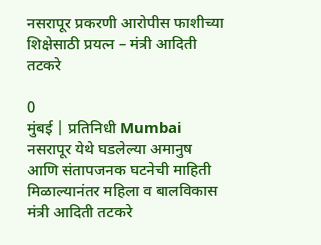नसरापूर प्रकरणी आरोपीस फाशीच्या शिक्षेसाठी प्रयत्न – मंत्री आदिती तटकरे

0
मुंबई | प्रतिनिधी Mumbai नसरापूर येथे घडलेल्या अमानुष आणि संतापजनक घटनेची माहिती मिळाल्यानंतर महिला व बालविकास मंत्री आदिती तटकरे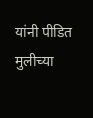यांनी पीडित मुलीच्या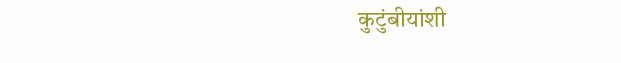कुटुंबीयांशी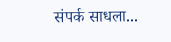संपर्क साधला...